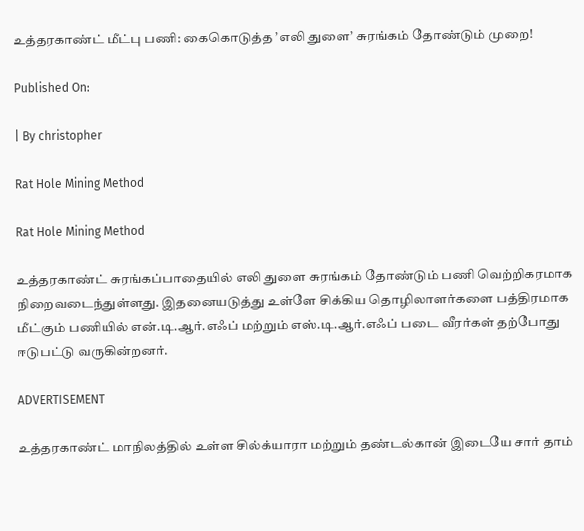உத்தரகாண்ட் மீட்பு பணி: கைகொடுத்த ’எலி துளை’ சுரங்கம் தோண்டும் முறை!

Published On:

| By christopher

Rat Hole Mining Method

Rat Hole Mining Method

உத்தரகாண்ட் சுரங்கப்பாதையில் எலி துளை சுரங்கம் தோண்டும் பணி வெற்றிகரமாக நிறைவடைந்துள்ளது. இதனையடுத்து உள்ளே சிக்கிய தொழிலாளர்களை பத்திரமாக மீட்கும் பணியில் என்.டி.ஆர்.எஃப் மற்றும் எஸ்.டி.ஆர்.எஃப் படை வீரர்கள் தற்போது ஈடுபட்டு வருகின்றனர்.

ADVERTISEMENT

உத்தரகாண்ட் மாநிலத்தில் உள்ள சில்க்யாரா மற்றும் தண்டல்கான் இடையே சார் தாம்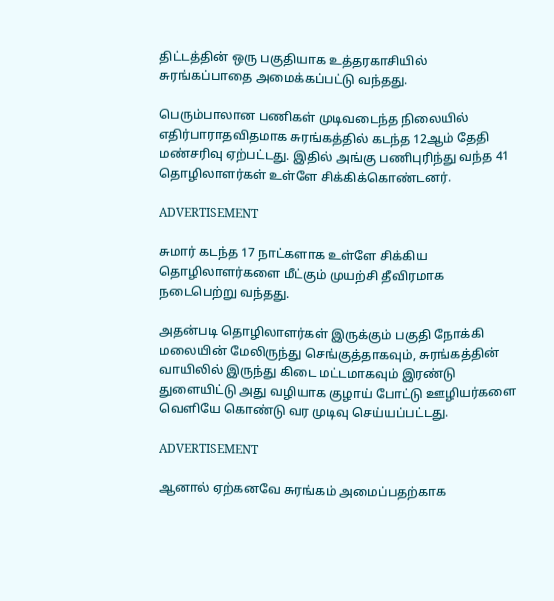திட்டத்தின் ஒரு பகுதியாக உத்தரகாசியில் சுரங்கப்பாதை அமைக்கப்பட்டு வந்தது.

பெரும்பாலான பணிகள் முடிவடைந்த நிலையில் எதிர்பாராதவிதமாக சுரங்கத்தில் கடந்த 12ஆம் தேதி மண்சரிவு ஏற்பட்டது. இதில் அங்கு பணிபுரிந்து வந்த 41 தொழிலாளர்கள் உள்ளே சிக்கிக்கொண்டனர்.

ADVERTISEMENT

சுமார் கடந்த 17 நாட்களாக உள்ளே சிக்கிய தொழிலாளர்களை மீட்கும் முயற்சி தீவிரமாக நடைபெற்று வந்தது.

அதன்படி தொழிலாளர்கள் இருக்கும் பகுதி நோக்கி மலையின் மேலிருந்து செங்குத்தாகவும், சுரங்கத்தின் வாயிலில் இருந்து கிடை மட்டமாகவும் இரண்டு துளையிட்டு அது வழியாக குழாய் போட்டு ஊழியர்களை வெளியே கொண்டு வர முடிவு செய்யப்பட்டது.

ADVERTISEMENT

ஆனால் ஏற்கனவே சுரங்கம் அமைப்பதற்காக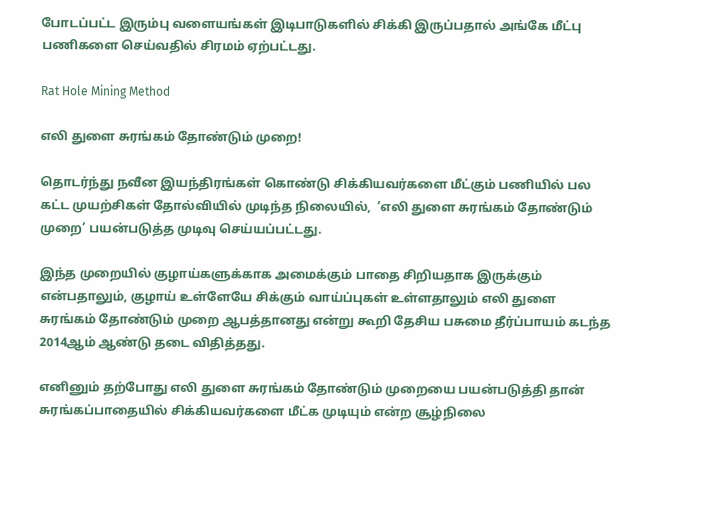போடப்பட்ட இரும்பு வளையங்கள் இடிபாடுகளில் சிக்கி இருப்பதால் அங்கே மீட்பு பணிகளை செய்வதில் சிரமம் ஏற்பட்டது.

Rat Hole Mining Method

எலி துளை சுரங்கம் தோண்டும் முறை!

தொடர்ந்து நவீன இயந்திரங்கள் கொண்டு சிக்கியவர்களை மீட்கும் பணியில் பல கட்ட முயற்சிகள் தோல்வியில் முடிந்த நிலையில்,  ’எலி துளை சுரங்கம் தோண்டும் முறை’ பயன்படுத்த முடிவு செய்யப்பட்டது.

இந்த முறையில் குழாய்களுக்காக அமைக்கும் பாதை சிறியதாக இருக்கும் என்பதாலும், குழாய் உள்ளேயே சிக்கும் வாய்ப்புகள் உள்ளதாலும் எலி துளை சுரங்கம் தோண்டும் முறை ஆபத்தானது என்று கூறி தேசிய பசுமை தீர்ப்பாயம் கடந்த 2014ஆம் ஆண்டு தடை விதித்தது.

எனினும் தற்போது எலி துளை சுரங்கம் தோண்டும் முறையை பயன்படுத்தி தான் சுரங்கப்பாதையில் சிக்கியவர்களை மீட்க முடியும் என்ற சூழ்நிலை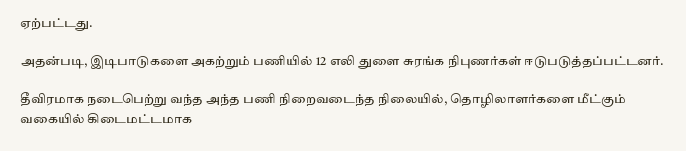ஏற்பட்டது.

அதன்படி, இடிபாடுகளை அகற்றும் பணியில் 12 எலி துளை சுரங்க நிபுணர்கள் ஈடுபடுத்தப்பட்டனர்.

தீவிரமாக நடைபெற்று வந்த அந்த பணி நிறைவடைந்த நிலையில், தொழிலாளர்களை மீட்கும் வகையில் கிடைமட்டமாக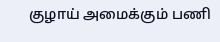குழாய் அமைக்கும் பணி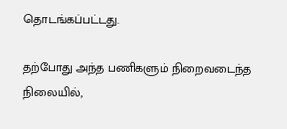தொடங்கப்பட்டது.

தற்போது அந்த பணிகளும் நிறைவடைந்த நிலையில்,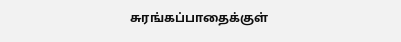சுரங்கப்பாதைக்குள்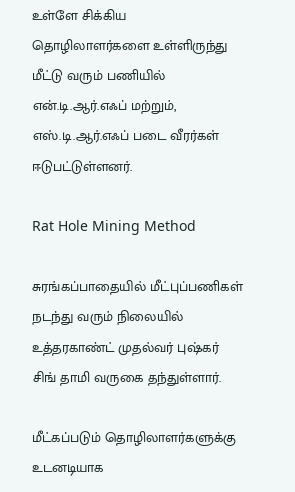உள்ளே சிக்கிய தொழிலாளர்களை உள்ளிருந்து மீட்டு வரும் பணியில் என்.டி.ஆர்.எஃப் மற்றும், எஸ்.டி.ஆர்.எஃப் படை வீரர்கள் ஈடுபட்டுள்ளனர்.

Rat Hole Mining Method

சுரங்கப்பாதையில் மீட்புப்பணிகள் நடந்து வரும் நிலையில் உத்தரகாண்ட் முதல்வர் புஷ்கர் சிங் தாமி வருகை தந்துள்ளார்.

மீட்கப்படும் தொழிலாளர்களுக்கு உடனடியாக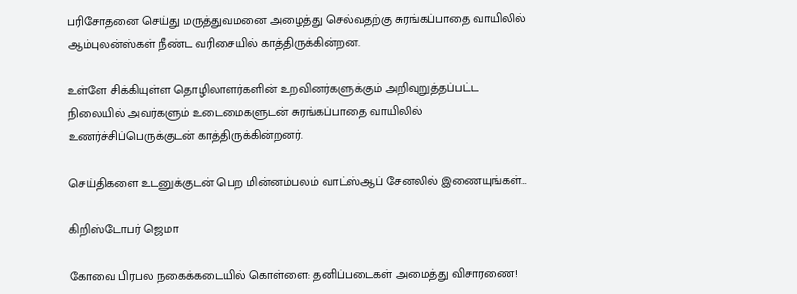பரிசோதனை செய்து மருத்துவமனை அழைத்து செல்வதற்கு சுரங்கப்பாதை வாயிலில் ஆம்புலன்ஸ்கள் நீண்ட வரிசையில் காத்திருக்கின்றன.

உள்ளே சிக்கியுள்ள தொழிலாளர்களின் உறவினர்களுக்கும் அறிவுறுத்தப்பட்ட நிலையில் அவர்களும் உடைமைகளுடன் சுரங்கப்பாதை வாயிலில் உணர்ச்சிப்பெருக்குடன் காத்திருக்கின்றனர்.

செய்திகளை உடனுக்குடன் பெற மின்னம்பலம் வாட்ஸ்ஆப் சேனலில் இணையுங்கள்…

கிறிஸ்டோபர் ஜெமா

கோவை பிரபல நகைக்கடையில் கொள்ளை: தனிப்படைகள் அமைத்து விசாரணை!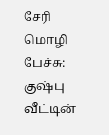சேரி மொழி பேச்சு: குஷ்பு வீட்டின்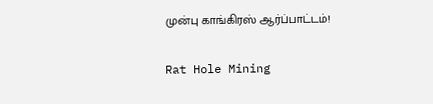முன்பு காங்கிரஸ் ஆர்ப்பாட்டம்!

Rat Hole Mining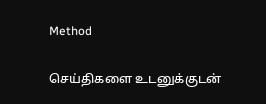Method

செய்திகளை உடனுக்குடன்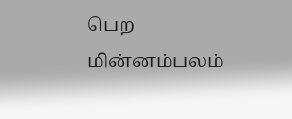பெற மின்னம்பலம்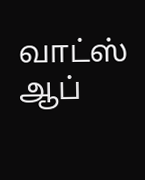வாட்ஸ் ஆப்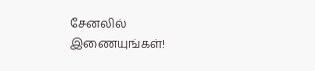சேனலில் இணையுங்கள்!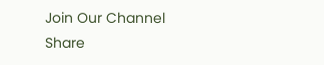Join Our Channel
Share